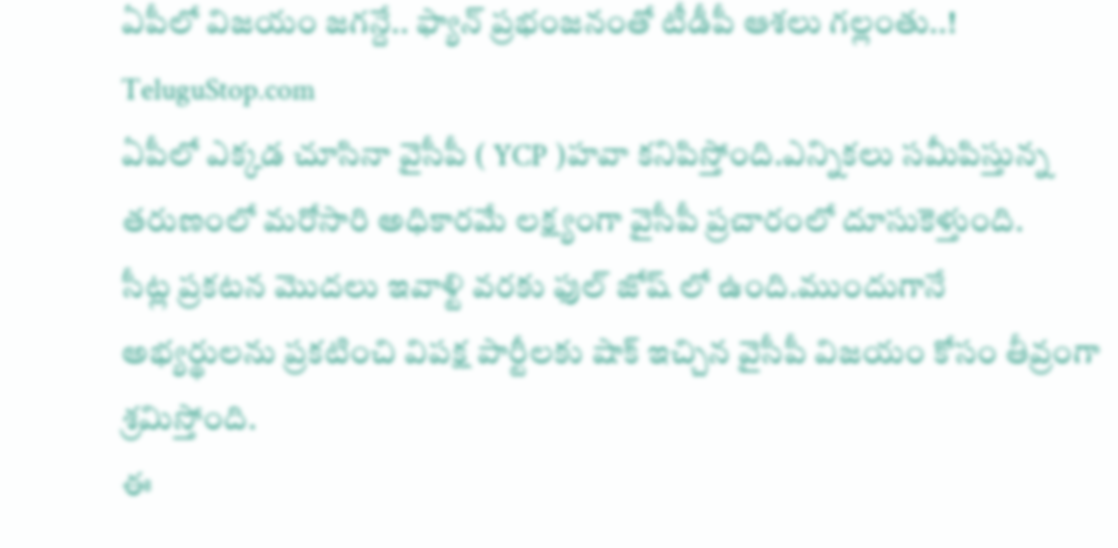ఏపీలో విజయం జగన్దే.. ఫ్యాన్ ప్రభంజనంతో టీడీపీ ఆశలు గల్లంతు..!
TeluguStop.com
ఏపీలో ఎక్కడ చూసినా వైసీపీ ( YCP )హవా కనిపిస్తోంది.ఎన్నికలు సమీపిస్తున్న తరుణంలో మరోసారి అధికారమే లక్ష్యంగా వైసీపీ ప్రచారంలో దూసుకెళ్తుంది.
సీట్ల ప్రకటన మొదలు ఇవాళ్టి వరకు ఫుల్ జోష్ లో ఉంది.ముందుగానే అభ్యర్థులను ప్రకటించి విపక్ష పార్టీలకు షాక్ ఇచ్చిన వైసీపీ విజయం కోసం తీవ్రంగా శ్రమిస్తోంది.
ఈ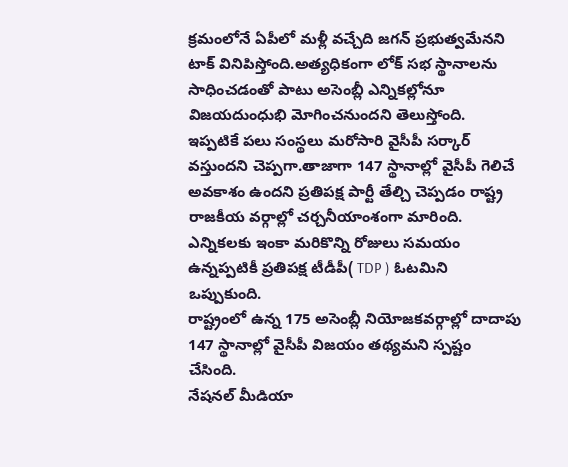క్రమంలోనే ఏపీలో మళ్లీ వచ్చేది జగన్ ప్రభుత్వమేనని టాక్ వినిపిస్తోంది.అత్యధికంగా లోక్ సభ స్థానాలను సాధించడంతో పాటు అసెంబ్లీ ఎన్నికల్లోనూ విజయదుంధుభి మోగించనుందని తెలుస్తోంది.
ఇప్పటికే పలు సంస్థలు మరోసారి వైసీపీ సర్కార్ వస్తుందని చెప్పగా.తాజాగా 147 స్థానాల్లో వైసీపీ గెలిచే అవకాశం ఉందని ప్రతిపక్ష పార్టీ తేల్చి చెప్పడం రాష్ట్ర రాజకీయ వర్గాల్లో చర్చనీయాంశంగా మారింది.
ఎన్నికలకు ఇంకా మరికొన్ని రోజులు సమయం ఉన్నప్పటికీ ప్రతిపక్ష టీడీపీ( TDP ) ఓటమిని ఒప్పుకుంది.
రాష్ట్రంలో ఉన్న 175 అసెంబ్లీ నియోజకవర్గాల్లో దాదాపు 147 స్థానాల్లో వైసీపీ విజయం తథ్యమని స్పష్టం చేసింది.
నేషనల్ మీడియా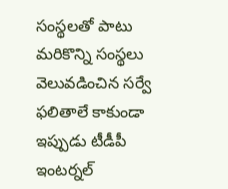సంస్థలతో పాటు మరికొన్ని సంస్థలు వెలువడించిన సర్వే ఫలితాలే కాకుండా ఇప్పుడు టీడీపీ ఇంటర్నల్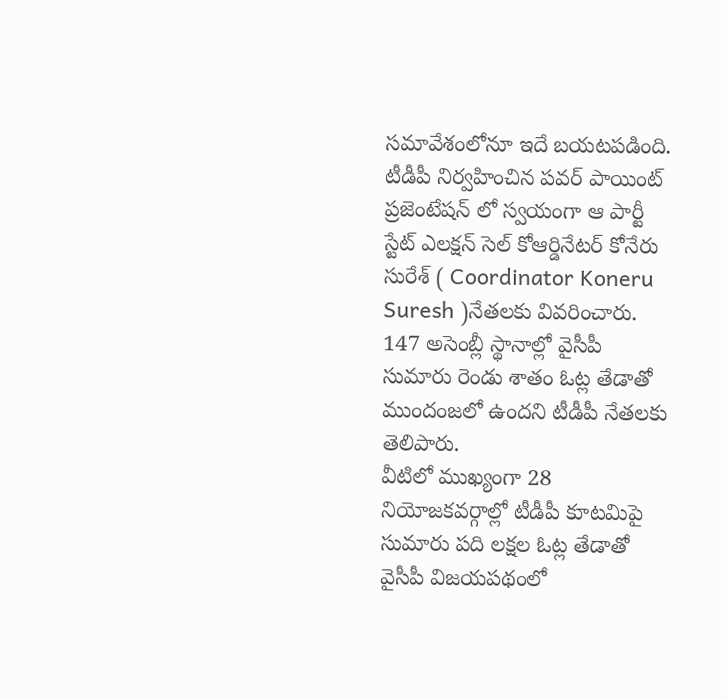సమావేశంలోనూ ఇదే బయటపడింది.
టీడీపీ నిర్వహించిన పవర్ పాయింట్ ప్రజెంటేషన్ లో స్వయంగా ఆ పార్టీ స్టేట్ ఎలక్షన్ సెల్ కోఆర్డినేటర్ కోనేరు సురేశ్ ( Coordinator Koneru Suresh )నేతలకు వివరించారు.
147 అసెంబ్లీ స్థానాల్లో వైసీపీ సుమారు రెండు శాతం ఓట్ల తేడాతో ముందంజలో ఉందని టీడీపీ నేతలకు తెలిపారు.
వీటిలో ముఖ్యంగా 28 నియోజకవర్గాల్లో టీడీపీ కూటమిపై సుమారు పది లక్షల ఓట్ల తేడాతో వైసీపీ విజయపథంలో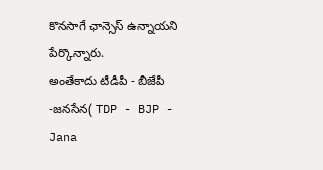కొనసాగే ఛాన్సెస్ ఉన్నాయని పేర్కొన్నారు.
అంతేకాదు టీడీపీ - బీజేపీ -జనసేన( TDP - BJP - Jana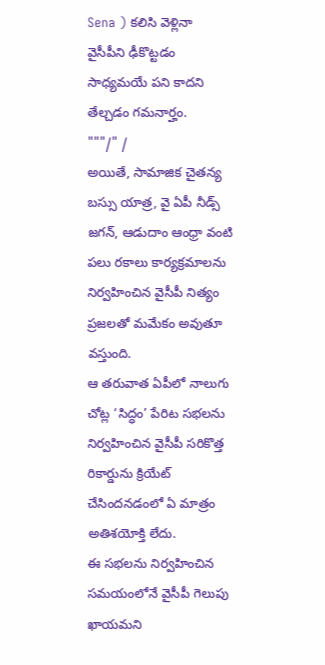Sena ) కలిసి వెళ్లినా వైసీపీని ఢీకొట్టడం సాధ్యమయే పని కాదని తేల్చడం గమనార్హం.
"""/" /
అయితే, సామాజిక చైతన్య బస్సు యాత్ర, వై ఏపీ నీడ్స్ జగన్, ఆడుదాం ఆంధ్రా వంటి పలు రకాలు కార్యక్రమాలను నిర్వహించిన వైసీపీ నిత్యం ప్రజలతో మమేకం అవుతూ వస్తుంది.
ఆ తరువాత ఏపీలో నాలుగు చోట్ల ‘సిద్ధం’ పేరిట సభలను నిర్వహించిన వైసీపీ సరికొత్త రికార్డును క్రియేట్ చేసిందనడంలో ఏ మాత్రం అతిశయోక్తి లేదు.
ఈ సభలను నిర్వహించిన సమయంలోనే వైసీపీ గెలుపు ఖాయమని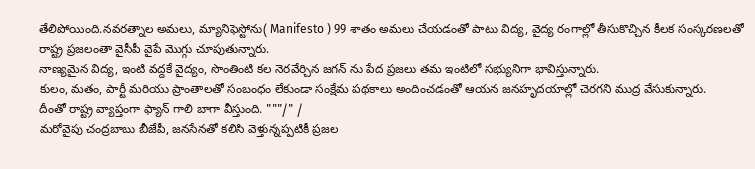తేలిపోయింది.నవరత్నాల అమలు, మ్యానిఫెస్టోను( Manifesto ) 99 శాతం అమలు చేయడంతో పాటు విద్య, వైద్య రంగాల్లో తీసుకొచ్చిన కీలక సంస్కరణలతో రాష్ట్ర ప్రజలంతా వైసీపీ వైపే మొగ్గు చూపుతున్నారు.
నాణ్యమైన విద్య, ఇంటి వద్దకే వైద్యం, సొంతింటి కల నెరవేర్చిన జగన్ ను పేద ప్రజలు తమ ఇంటిలో సభ్యునిగా భావిస్తున్నారు.
కులం, మతం, పార్టీ మరియు ప్రాంతాలతో సంబంధం లేకుండా సంక్షేమ పథకాలు అందించడంతో ఆయన జనహృదయాల్లో చెరగని ముద్ర వేసుకున్నారు.
దీంతో రాష్ట్ర వ్యాప్తంగా ఫ్యాన్ గాలి బాగా వీస్తుంది. """/" /
మరోవైపు చంద్రబాబు బీజేపీ, జనసేనతో కలిసి వెళ్తున్నప్పటికీ ప్రజల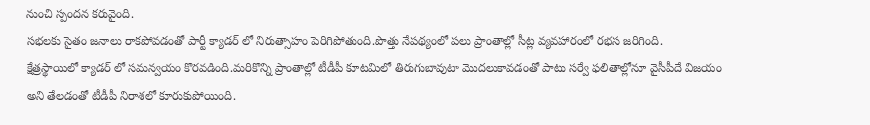నుంచి స్పందన కరువైంది.
సభలకు సైతం జనాలు రాకపోవడంతో పార్టీ క్యాడర్ లో నిరుత్సాహం పెరిగిపోతుంది.పొత్తు నేపథ్యంలో పలు ప్రాంతాల్లో సీట్ల వ్యవహారంలో రభస జరిగింది.
క్షేత్రస్థాయిలో క్యాడర్ లో సమన్వయం కొరవడింది.మరికొన్ని ప్రాంతాల్లో టీడీపీ కూటమిలో తిరుగుబావుటా మొదలుకావడంతో పాటు సర్వే ఫలితాల్లోనూ వైసీపీదే విజయం అని తేలడంతో టీడీపీ నిరాశలో కూరుకుపోయింది.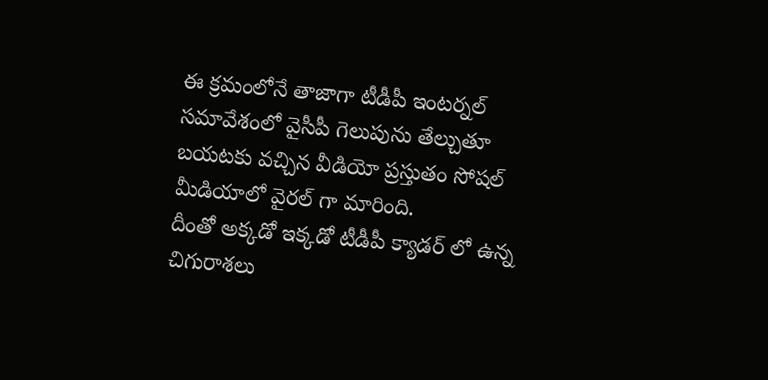ఈ క్రమంలోనే తాజాగా టీడీపీ ఇంటర్నల్ సమావేశంలో వైసీపీ గెలుపును తేల్చుతూ బయటకు వచ్చిన వీడియో ప్రస్తుతం సోషల్ మీడియాలో వైరల్ గా మారింది.
దీంతో అక్కడో ఇక్కడో టీడీపీ క్యాడర్ లో ఉన్న చిగురాశలు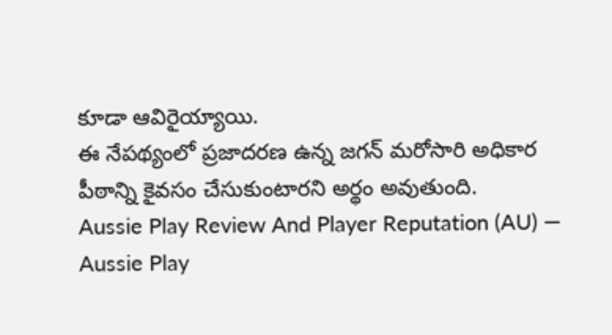కూడా ఆవిరైయ్యాయి.
ఈ నేపథ్యంలో ప్రజాదరణ ఉన్న జగన్ మరోసారి అధికార పీఠాన్ని కైవసం చేసుకుంటారని అర్థం అవుతుంది.
Aussie Play Review And Player Reputation (AU) — Aussie Play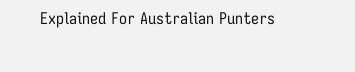Explained For Australian Punters